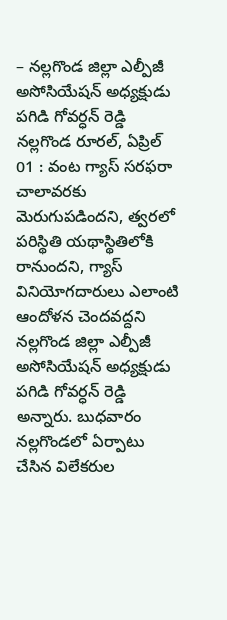– నల్లగొండ జిల్లా ఎల్పీజీ అసోసియేషన్ అధ్యక్షుడు పగిడి గోవర్ధన్ రెడ్డి
నల్లగొండ రూరల్, ఏప్రిల్ 01 : వంట గ్యాస్ సరఫరా చాలావరకు మెరుగుపడిందని, త్వరలో పరిస్థితి యథాస్థితిలోకి రానుందని, గ్యాస్ వినియోగదారులు ఎలాంటి ఆందోళన చెందవద్దని నల్లగొండ జిల్లా ఎల్పీజీ అసోసియేషన్ అధ్యక్షుడు పగిడి గోవర్ధన్ రెడ్డి అన్నారు. బుధవారం నల్లగొండలో ఏర్పాటు చేసిన విలేకరుల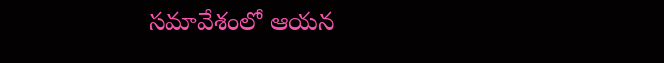సమావేశంలో ఆయన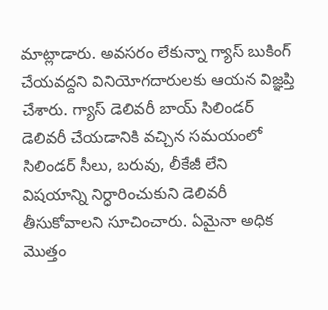మాట్లాడారు. అవసరం లేకున్నా గ్యాస్ బుకింగ్ చేయవద్దని వినియోగదారులకు ఆయన విజ్ఞప్తి చేశారు. గ్యాస్ డెలివరీ బాయ్ సిలిండర్ డెలివరీ చేయడానికి వచ్చిన సమయంలో సిలిండర్ సీలు, బరువు, లీకేజీ లేని విషయాన్ని నిర్ధారించుకుని డెలివరీ తీసుకోవాలని సూచించారు. ఏమైనా అధిక మొత్తం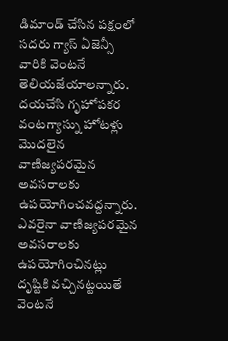డిమాండ్ చేసిన పక్షంలో సదరు గ్యాస్ ఏజెన్సీ వారికి వెంటనే తెలియజేయాలన్నారు. దయచేసి గృహోపకర వంటగ్యాస్ను హోటళ్లు మొదలైన వాణిజ్యపరమైన అవసరాలకు ఉపయోగించవద్దన్నారు.
ఎవరైనా వాణిజ్యపరమైన అవసరాలకు ఉపయోగించినట్లు దృష్టికి వచ్చినట్టయితే వెంటనే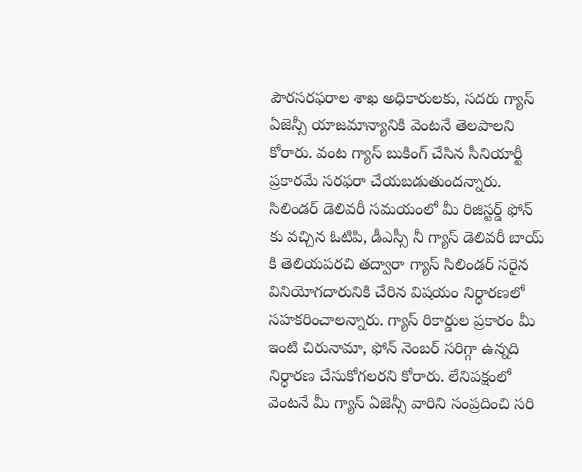పౌరసరఫరాల శాఖ అధికారులకు, సదరు గ్యాస్ ఏజెన్సీ యాజమాన్యానికి వెంటనే తెలపాలని కోరారు. వంట గ్యాస్ బుకింగ్ చేసిన సీనియార్టీ ప్రకారమే సరఫరా చేయబడుతుందన్నారు. సిలిండర్ డెలివరీ సమయంలో మీ రిజిస్టర్డ్ ఫోన్ కు వచ్చిన ఓటిపి, డీఎస్సీ నీ గ్యాస్ డెలివరీ బాయ్ కి తెలియపరచి తద్వారా గ్యాస్ సిలిండర్ సరైన వినియోగదారునికి చేరిన విషయం నిర్ధారణలో సహకరించాలన్నారు. గ్యాస్ రికార్డుల ప్రకారం మీ ఇంటి చిరునామా, ఫోన్ నెంబర్ సరిగ్గా ఉన్నది నిర్ధారణ చేసుకోగలరని కోరారు. లేనిపక్షంలో వెంటనే మీ గ్యాస్ ఏజెన్సీ వారిని సంప్రదించి సరి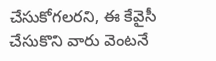చేసుకోగలరని, ఈ కేవైసీ చేసుకొని వారు వెంటనే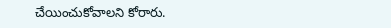చేయించుకోవాలని కోరారు.